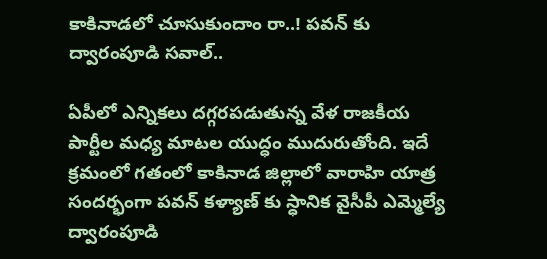కాకినాడలో చూసుకుందాం రా..! పవన్ కు ద్వారంపూడి సవాల్..

ఏపీలో ఎన్నికలు దగ్గరపడుతున్న వేళ రాజకీయ పార్టీల మధ్య మాటల యుద్ధం ముదురుతోంది. ఇదే క్రమంలో గతంలో కాకినాడ జిల్లాలో వారాహి యాత్ర సందర్భంగా పవన్ కళ్యాణ్ కు స్ధానిక వైసీపీ ఎమ్మెల్యే ద్వారంపూడి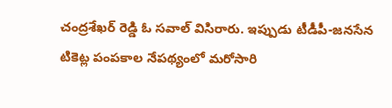చంద్రశేఖర్ రెడ్డి ఓ సవాల్ విసిరారు. ఇప్పుడు టీడీపీ-జనసేన టికెట్ల పంపకాల నేపథ్యంలో మరోసారి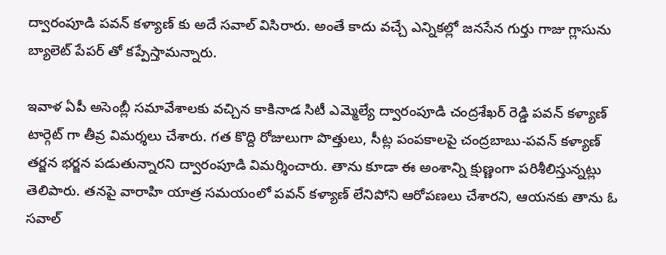ద్వారంపూడి పవన్ కళ్యాణ్ కు అదే సవాల్ విసిరారు. అంతే కాదు వచ్చే ఎన్నికల్లో జనసేన గుర్తు గాజు గ్లాసును బ్యాలెట్ పేపర్ తో కప్పేస్తామన్నారు.

ఇవాళ ఏపీ అసెంబ్లీ సమావేశాలకు వచ్చిన కాకినాడ సిటీ ఎమ్మెల్యే ద్వారంపూడి చంద్రశేఖర్ రెడ్డి పవన్ కళ్యాణ్ టార్గెట్ గా తీవ్ర విమర్శలు చేశారు. గత కొద్ది రోజులుగా పొత్తులు, సీట్ల పంపకాలపై చంద్రబాబు-పవన్ కళ్యాణ్ తర్జన భర్జన పడుతున్నారని ద్వారంపూడి విమర్శించారు. తాను కూడా ఈ అంశాన్ని క్షుణ్ణంగా పరిశీలిస్తున్నట్లు తెలిపారు. తనపై వారాహి యాత్ర సమయంలో పవన్ కళ్యాణ్ లేనిపోని ఆరోపణలు చేశారని, ఆయనకు తాను ఓ సవాల్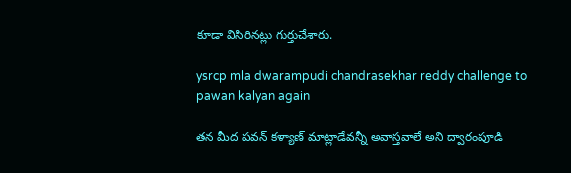కూడా విసిరినట్లు గుర్తుచేశారు.

ysrcp mla dwarampudi chandrasekhar reddy challenge to pawan kalyan again

తన మీద పవన్ కళ్యాణ్ మాట్లాడేవన్నీ అవాస్తవాలే అని ద్వారంపూడి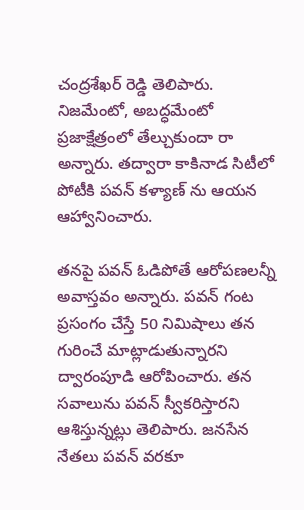చంద్రశేఖర్ రెడ్డి తెలిపారు. నిజమేంటో, అబద్ధమేంటో ప్రజాక్షేత్రంలో తేల్చుకుందా రా అన్నారు. తద్వారా కాకినాడ సిటీలో పోటీకి పవన్ కళ్యాణ్ ను ఆయన ఆహ్వానించారు.

తనపై పవన్ ఓడిపోతే ఆరోపణలన్నీ అవాస్తవం అన్నారు. పవన్ గంట ప్రసంగం చేస్తే 50 నిమిషాలు తన గురించే మాట్లాడుతున్నారని ద్వారంపూడి ఆరోపించారు. తన సవాలును పవన్ స్వీకరిస్తారని ఆశిస్తున్నట్లు తెలిపారు. జనసేన నేతలు పవన్ వరకూ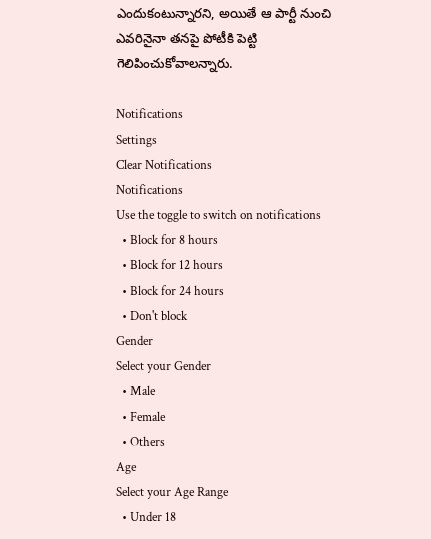ఎందుకంటున్నారని, అయితే ఆ పార్టీ నుంచి ఎవరినైనా తనపై పోటీకి పెట్టి గెలిపించుకోవాలన్నారు.

Notifications
Settings
Clear Notifications
Notifications
Use the toggle to switch on notifications
  • Block for 8 hours
  • Block for 12 hours
  • Block for 24 hours
  • Don't block
Gender
Select your Gender
  • Male
  • Female
  • Others
Age
Select your Age Range
  • Under 18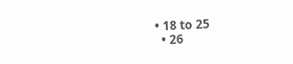• 18 to 25
  • 26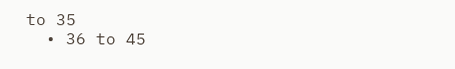to 35
  • 36 to 45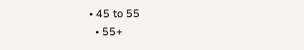• 45 to 55
  • 55+